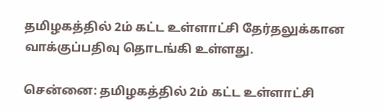தமிழகத்தில் 2ம் கட்ட உள்ளாட்சி தேர்தலுக்கான வாக்குப்பதிவு தொடங்கி உள்ளது.

சென்னை: தமிழகத்தில் 2ம் கட்ட உள்ளாட்சி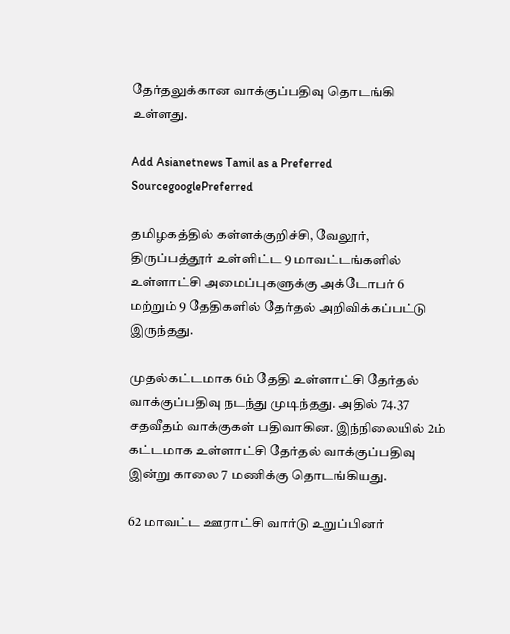தேர்தலுக்கான வாக்குப்பதிவு தொடங்கி உள்ளது.

Add Asianetnews Tamil as a Preferred SourcegooglePreferred

தமிழகத்தில் கள்ளக்குறிச்சி, வேலூர், திருப்பத்தூர் உள்ளிட்ட 9 மாவட்டங்களில் உள்ளாட்சி அமைப்புகளுக்கு அக்டோபர் 6 மற்றும் 9 தேதிகளில் தேர்தல் அறிவிக்கப்பட்டு இருந்தது.

முதல்கட்டமாக 6ம் தேதி உள்ளாட்சி தேர்தல் வாக்குப்பதிவு நடந்து முடிந்தது. அதில் 74.37 சதவீதம் வாக்குகள் பதிவாகின. இந்நிலையில் 2ம் கட்டமாக உள்ளாட்சி தேர்தல் வாக்குப்பதிவு இன்று காலை 7 மணிக்கு தொடங்கியது.

62 மாவட்ட ஊராட்சி வார்டு உறுப்பினர்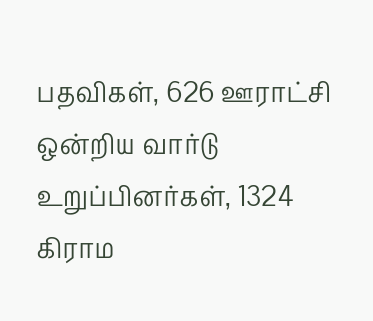பதவிகள், 626 ஊராட்சி ஒன்றிய வார்டு உறுப்பினர்கள், 1324 கிராம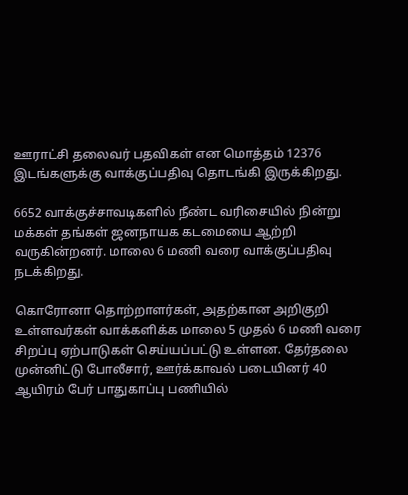ஊராட்சி தலைவர் பதவிகள் என மொத்தம் 12376 இடங்களுக்கு வாக்குப்பதிவு தொடங்கி இருக்கிறது.

6652 வாக்குச்சாவடிகளில் நீண்ட வரிசையில் நின்று மக்கள் தங்கள் ஜனநாயக கடமையை ஆற்றி வருகின்றனர். மாலை 6 மணி வரை வாக்குப்பதிவு நடக்கிறது.

கொரோனா தொற்றாளர்கள், அதற்கான அறிகுறி உள்ளவர்கள் வாக்களிக்க மாலை 5 முதல் 6 மணி வரை சிறப்பு ஏற்பாடுகள் செய்யப்பட்டு உள்ளன. தேர்தலை முன்னிட்டு போலீசார், ஊர்க்காவல் படையினர் 40 ஆயிரம் பேர் பாதுகாப்பு பணியில்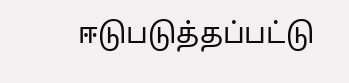ஈடுபடுத்தப்பட்டு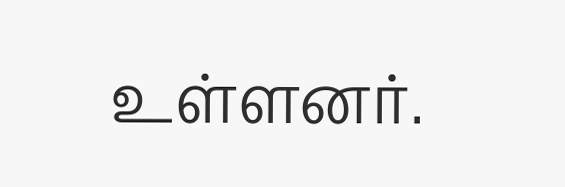உள்ளனர்.